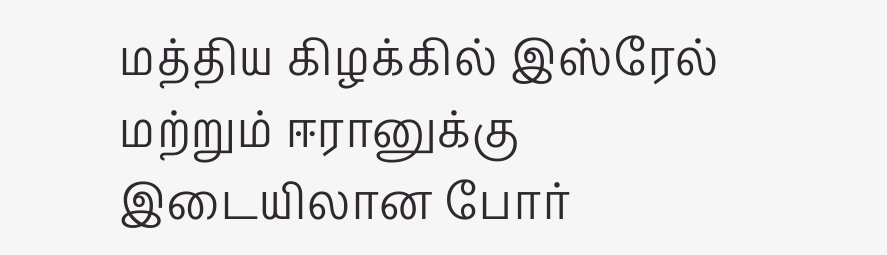மத்திய கிழக்கில் இஸ்ரேல் மற்றும் ஈரானுக்கு இடையிலான போர்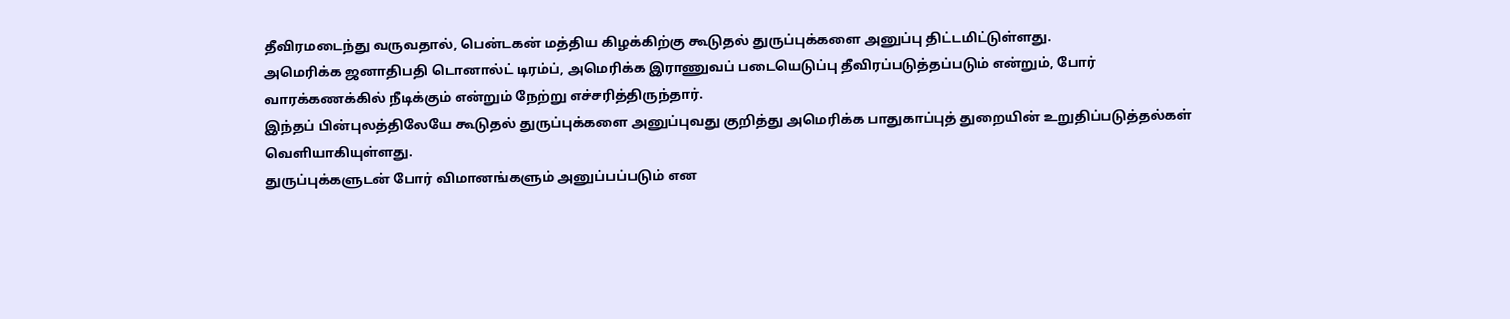தீவிரமடைந்து வருவதால், பென்டகன் மத்திய கிழக்கிற்கு கூடுதல் துருப்புக்களை அனுப்பு திட்டமிட்டுள்ளது.
அமெரிக்க ஜனாதிபதி டொனால்ட் டிரம்ப், அமெரிக்க இராணுவப் படையெடுப்பு தீவிரப்படுத்தப்படும் என்றும், போர் வாரக்கணக்கில் நீடிக்கும் என்றும் நேற்று எச்சரித்திருந்தார்.
இந்தப் பின்புலத்திலேயே கூடுதல் துருப்புக்களை அனுப்புவது குறித்து அமெரிக்க பாதுகாப்புத் துறையின் உறுதிப்படுத்தல்கள் வெளியாகியுள்ளது.
துருப்புக்களுடன் போர் விமானங்களும் அனுப்பப்படும் என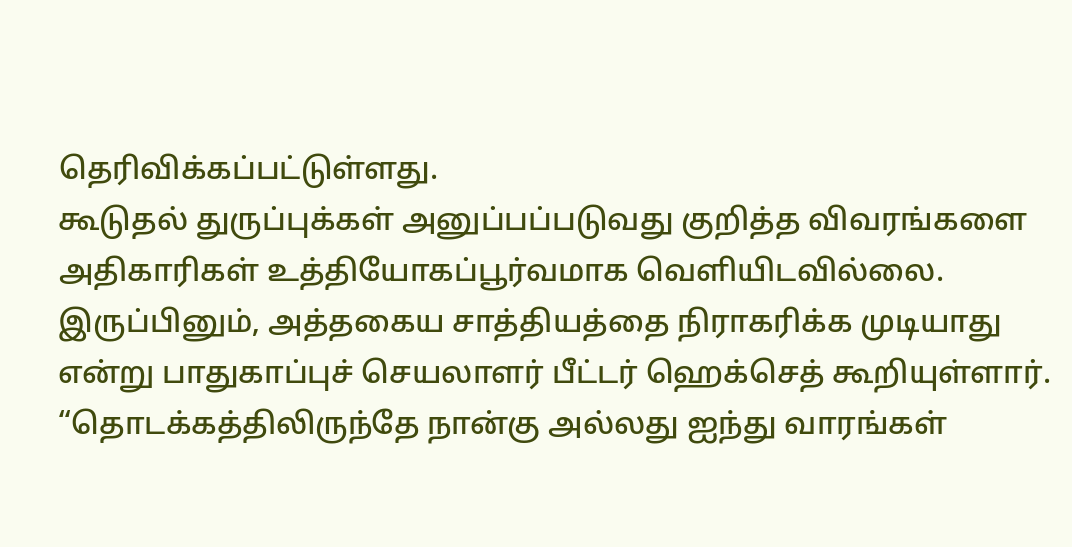தெரிவிக்கப்பட்டுள்ளது.
கூடுதல் துருப்புக்கள் அனுப்பப்படுவது குறித்த விவரங்களை அதிகாரிகள் உத்தியோகப்பூர்வமாக வெளியிடவில்லை.
இருப்பினும், அத்தகைய சாத்தியத்தை நிராகரிக்க முடியாது என்று பாதுகாப்புச் செயலாளர் பீட்டர் ஹெக்செத் கூறியுள்ளார்.
“தொடக்கத்திலிருந்தே நான்கு அல்லது ஐந்து வாரங்கள்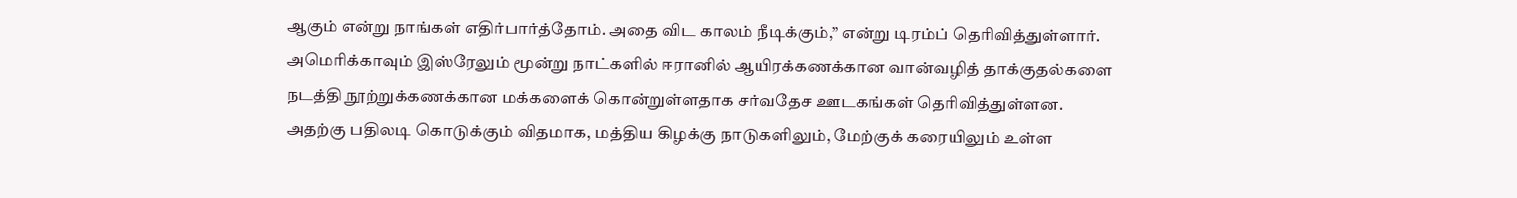ஆகும் என்று நாங்கள் எதிர்பார்த்தோம். அதை விட காலம் நீடிக்கும்,” என்று டிரம்ப் தெரிவித்துள்ளார்.
அமெரிக்காவும் இஸ்ரேலும் மூன்று நாட்களில் ஈரானில் ஆயிரக்கணக்கான வான்வழித் தாக்குதல்களை நடத்தி நூற்றுக்கணக்கான மக்களைக் கொன்றுள்ளதாக சர்வதேச ஊடகங்கள் தெரிவித்துள்ளன.
அதற்கு பதிலடி கொடுக்கும் விதமாக, மத்திய கிழக்கு நாடுகளிலும், மேற்குக் கரையிலும் உள்ள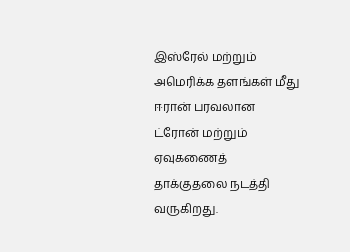இஸ்ரேல் மற்றும் அமெரிக்க தளங்கள் மீது ஈரான் பரவலான ட்ரோன் மற்றும் ஏவுகணைத் தாக்குதலை நடத்தி வருகிறது.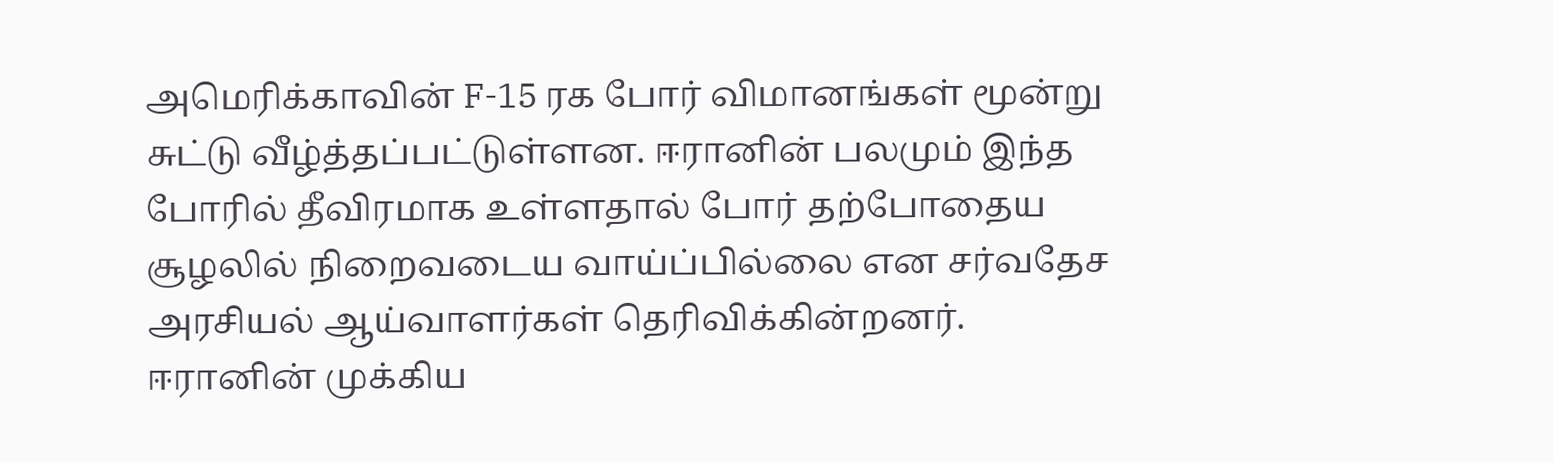அமெரிக்காவின் F-15 ரக போர் விமானங்கள் மூன்று சுட்டு வீழ்த்தப்பட்டுள்ளன. ஈரானின் பலமும் இந்த போரில் தீவிரமாக உள்ளதால் போர் தற்போதைய சூழலில் நிறைவடைய வாய்ப்பில்லை என சர்வதேச அரசியல் ஆய்வாளர்கள் தெரிவிக்கின்றனர்.
ஈரானின் முக்கிய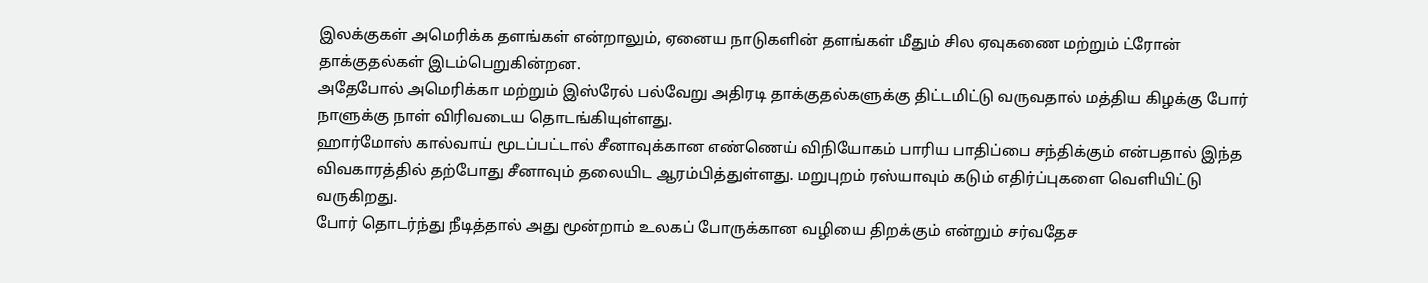இலக்குகள் அமெரிக்க தளங்கள் என்றாலும், ஏனைய நாடுகளின் தளங்கள் மீதும் சில ஏவுகணை மற்றும் ட்ரோன் தாக்குதல்கள் இடம்பெறுகின்றன.
அதேபோல் அமெரிக்கா மற்றும் இஸ்ரேல் பல்வேறு அதிரடி தாக்குதல்களுக்கு திட்டமிட்டு வருவதால் மத்திய கிழக்கு போர் நாளுக்கு நாள் விரிவடைய தொடங்கியுள்ளது.
ஹார்மோஸ் கால்வாய் மூடப்பட்டால் சீனாவுக்கான எண்ணெய் விநியோகம் பாரிய பாதிப்பை சந்திக்கும் என்பதால் இந்த விவகாரத்தில் தற்போது சீனாவும் தலையிட ஆரம்பித்துள்ளது. மறுபுறம் ரஸ்யாவும் கடும் எதிர்ப்புகளை வெளியிட்டு வருகிறது.
போர் தொடர்ந்து நீடித்தால் அது மூன்றாம் உலகப் போருக்கான வழியை திறக்கும் என்றும் சர்வதேச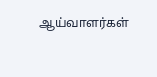ஆய்வாளர்கள்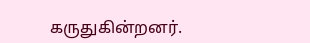கருதுகின்றனர்.